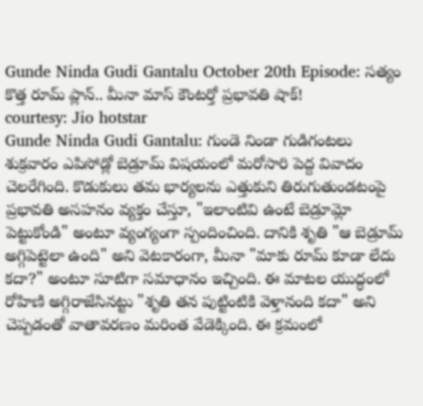Gunde Ninda Gudi Gantalu October 20th Episode: సత్యం కొత్త రూమ్ ప్లాన్.. మీనా మాస్ కౌంటర్తో ప్రభావతి షాక్!
courtesy: Jio hotstar
Gunde Ninda Gudi Gantalu: గుండె నిండా గుడిగంటలు శుక్రవారం ఎపిసోడ్లో బెడ్రూమ్ విషయంలో మరోసారి పెద్ద వివాదం చెలరేగింది. కొడుకులు తమ భార్యలను ఎత్తుకుని తిరుగుతుండటంపై ప్రభావతి అసహనం వ్యక్తం చేస్తూ, "ఇలాంటివి ఉంటే బెడ్రూమ్లో పెట్టుకోండి" అంటూ వ్యంగ్యంగా స్పందించింది. దానికి శృతి "ఆ బెడ్రూమ్ అగ్గిపెట్టెలా ఉంది" అని వెటకారంగా, మీనా "మాకు రూమ్ కూడా లేదు కదా?" అంటూ సూటిగా సమాధానం ఇచ్చింది. ఈ మాటల యుద్ధంలో రోహిణి అగ్గిరాజేసినట్టు "శృతి తన పుట్టింటికి వెళ్తానంది కదా" అని చెప్పడంతో వాతావరణం మరింత వేడెక్కింది. ఈ క్రమంలో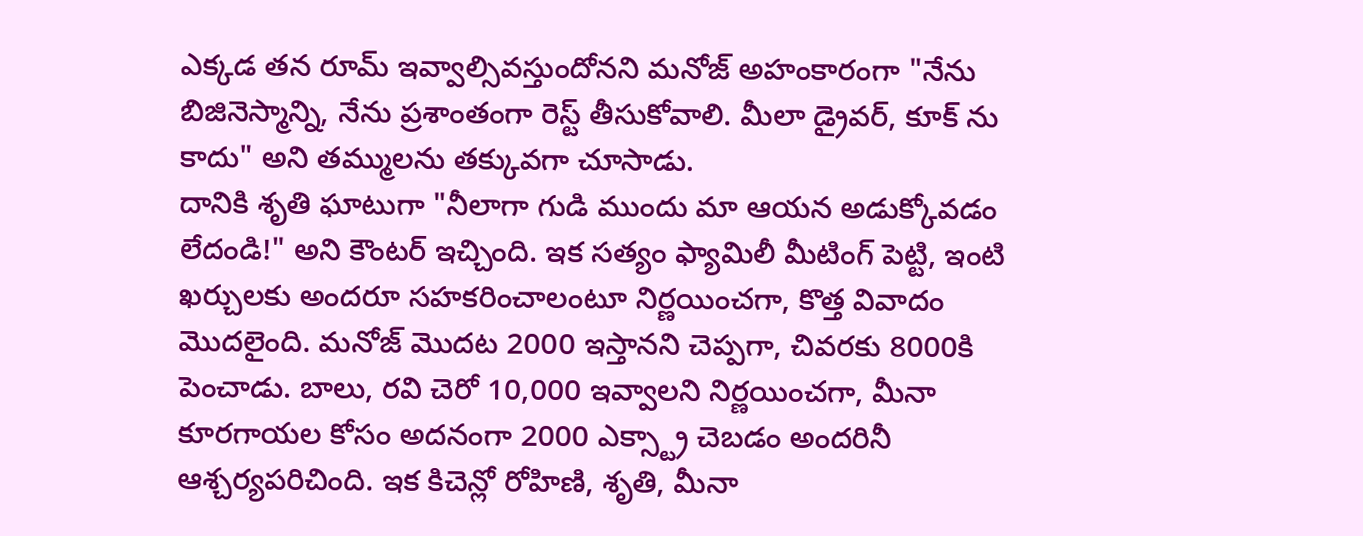ఎక్కడ తన రూమ్ ఇవ్వాల్సివస్తుందోనని మనోజ్ అహంకారంగా "నేను బిజినెస్మాన్ని, నేను ప్రశాంతంగా రెస్ట్ తీసుకోవాలి. మీలా డ్రైవర్, కూక్ ను కాదు" అని తమ్ములను తక్కువగా చూసాడు.
దానికి శృతి ఘాటుగా "నీలాగా గుడి ముందు మా ఆయన అడుక్కోవడం లేదండి!" అని కౌంటర్ ఇచ్చింది. ఇక సత్యం ఫ్యామిలీ మీటింగ్ పెట్టి, ఇంటి ఖర్చులకు అందరూ సహకరించాలంటూ నిర్ణయించగా, కొత్త వివాదం మొదలైంది. మనోజ్ మొదట 2000 ఇస్తానని చెప్పగా, చివరకు 8000కి పెంచాడు. బాలు, రవి చెరో 10,000 ఇవ్వాలని నిర్ణయించగా, మీనా కూరగాయల కోసం అదనంగా 2000 ఎక్స్ట్రా చెబడం అందరినీ ఆశ్చర్యపరిచింది. ఇక కిచెన్లో రోహిణి, శృతి, మీనా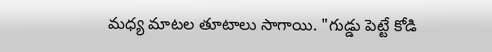మధ్య మాటల తూటాలు సాగాయి. "గుడ్డు పెట్టే కోడి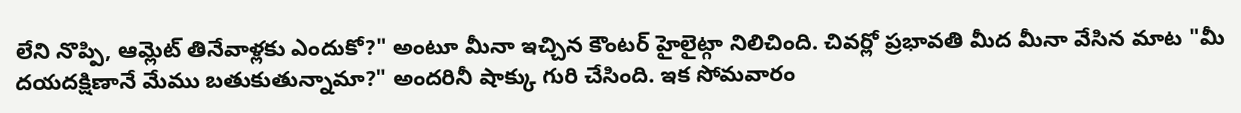లేని నొప్పి, ఆమ్లెట్ తినేవాళ్లకు ఎందుకో?" అంటూ మీనా ఇచ్చిన కౌంటర్ హైలైట్గా నిలిచింది. చివర్లో ప్రభావతి మీద మీనా వేసిన మాట "మీ దయదక్షిణానే మేము బతుకుతున్నామా?" అందరినీ షాక్కు గురి చేసింది. ఇక సోమవారం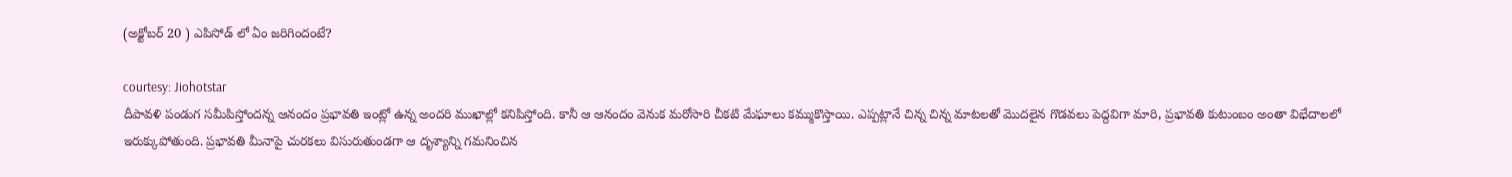(అక్టోబర్ 20 ) ఎపిసోడ్ లో ఏం జరిగిందంటే?

courtesy: Jiohotstar
దీపావళి పండుగ సమీపిస్తోందన్న ఆనందం ప్రభావతి ఇంట్లో ఉన్న అందరి ముఖాల్లో కనిపిస్తోంది. కానీ ఆ ఆనందం వెనుక మరోసారి చీకటి మేఘాలు కమ్ముకొస్తాయి. ఎప్పట్లానే చిన్న చిన్న మాటలతో మొదలైన గొడవలు పెద్దవిగా మారి, ప్రభావతి కుటుంబం అంతా విభేదాలలో ఇరుక్కుపోతుంది. ప్రభావతి మీనాపై చురకలు విసురుతుండగా ఆ దృశ్యాన్ని గమనించిన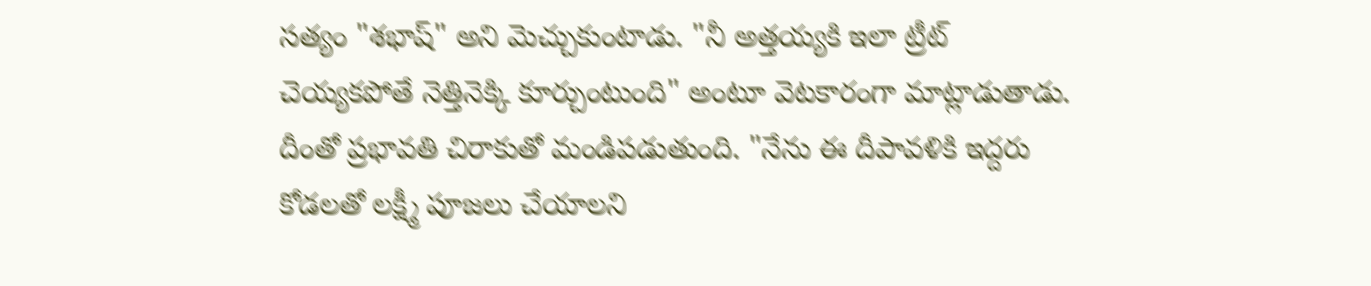సత్యం "శభాష్" అని మెచ్చుకుంటాడు. "నీ అత్తయ్యకి ఇలా ట్రీట్ చెయ్యకపోతే నెత్తినెక్కి కూర్చుంటుంది" అంటూ వెటకారంగా మాట్లాడుతాడు. దీంతో ప్రభావతి చిరాకుతో మండిపడుతుంది. "నేను ఈ దీపావళికి ఇద్దరు కోడలతో లక్ష్మీ పూజలు చేయాలని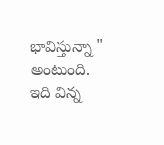భావిస్తున్నా " అంటుంది.
ఇది విన్న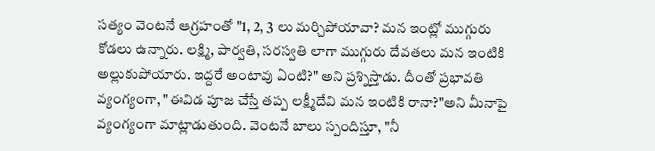సత్యం వెంటనే ఆగ్రహంతో "1, 2, 3 లు మర్చిపోయావా? మన ఇంట్లో ముగ్గురు కోడలు ఉన్నారు. లక్ష్మి, పార్వతి, సరస్వతి లాగా ముగ్గురు దేవతలు మన ఇంటికి అల్లుకుపోయారు. ఇద్దరే అంటావు ఏంటి?" అని ప్రశ్నిస్తాడు. దీంతో ప్రభావతి వ్యంగ్యంగా, "ఈవిడ పూజ చేస్తే తప్ప లక్ష్మీదేవి మన ఇంటికి రానా?"అని మీనాపై వ్యంగ్యంగా మాట్లాడుతుంది. వెంటనే బాలు స్పందిస్తూ, "నీ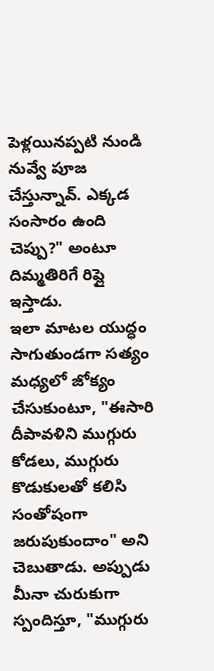పెళ్లయినప్పటి నుండి నువ్వే పూజ చేస్తున్నావ్. ఎక్కడ సంసారం ఉంది చెప్పు?" అంటూ దిమ్మతిరిగే రిప్లై ఇస్తాడు.
ఇలా మాటల యుద్ధం సాగుతుండగా సత్యం మధ్యలో జోక్యం చేసుకుంటూ, "ఈసారి దీపావళిని ముగ్గురు కోడలు, ముగ్గురు కొడుకులతో కలిసి సంతోషంగా జరుపుకుందాం" అని చెబుతాడు. అప్పుడు మీనా చురుకుగా స్పందిస్తూ, "ముగ్గురు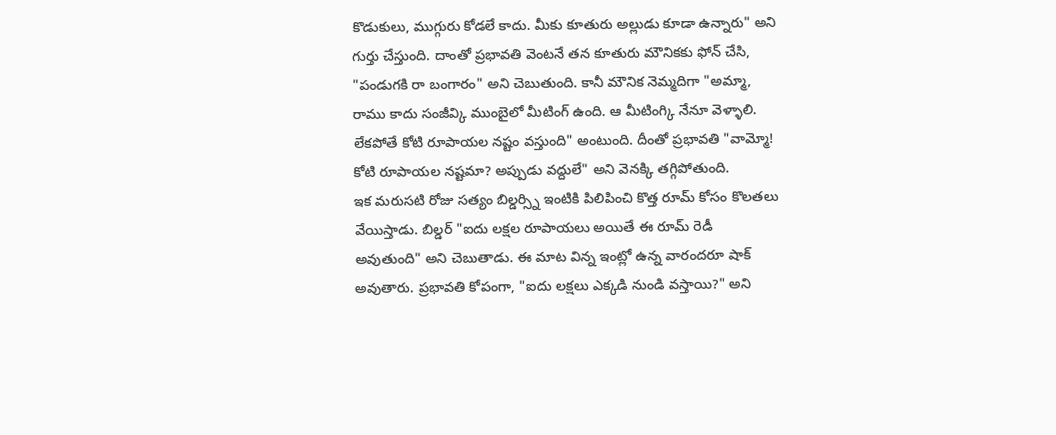కొడుకులు, ముగ్గురు కోడలే కాదు. మీకు కూతురు అల్లుడు కూడా ఉన్నారు" అని గుర్తు చేస్తుంది. దాంతో ప్రభావతి వెంటనే తన కూతురు మౌనికకు ఫోన్ చేసి, "పండుగకి రా బంగారం" అని చెబుతుంది. కానీ మౌనిక నెమ్మదిగా "అమ్మా, రాము కాదు సంజీవ్కి ముంబైలో మీటింగ్ ఉంది. ఆ మీటింగ్కి నేనూ వెళ్ళాలి. లేకపోతే కోటి రూపాయల నష్టం వస్తుంది" అంటుంది. దీంతో ప్రభావతి "వామ్మో! కోటి రూపాయల నష్టమా? అప్పుడు వద్దులే" అని వెనక్కి తగ్గిపోతుంది.
ఇక మరుసటి రోజు సత్యం బిల్డర్స్ని ఇంటికి పిలిపించి కొత్త రూమ్ కోసం కొలతలు వేయిస్తాడు. బిల్డర్ "ఐదు లక్షల రూపాయలు అయితే ఈ రూమ్ రెడీ అవుతుంది" అని చెబుతాడు. ఈ మాట విన్న ఇంట్లో ఉన్న వారందరూ షాక్ అవుతారు. ప్రభావతి కోపంగా, "ఐదు లక్షలు ఎక్కడి నుండి వస్తాయి?" అని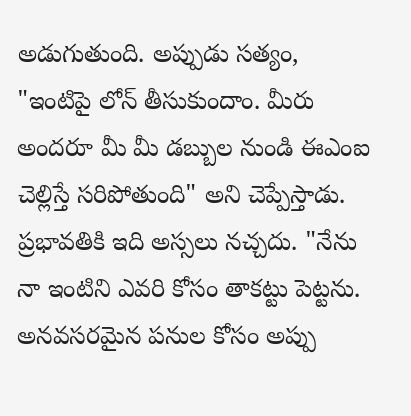అడుగుతుంది. అప్పుడు సత్యం, "ఇంటిపై లోన్ తీసుకుందాం. మీరు అందరూ మీ మీ డబ్బుల నుండి ఈఎంఐ చెల్లిస్తే సరిపోతుంది" అని చెప్పేస్తాడు. ప్రభావతికి ఇది అస్సలు నచ్చదు. "నేను నా ఇంటిని ఎవరి కోసం తాకట్టు పెట్టను. అనవసరమైన పనుల కోసం అప్పు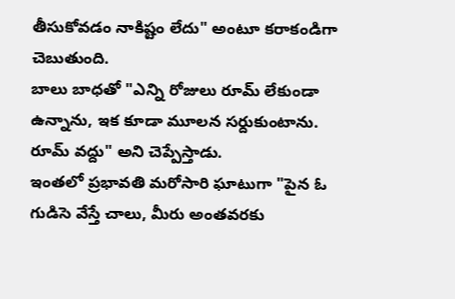తీసుకోవడం నాకిష్టం లేదు" అంటూ కరాకండిగా చెబుతుంది.
బాలు బాధతో "ఎన్ని రోజులు రూమ్ లేకుండా ఉన్నాను, ఇక కూడా మూలన సర్దుకుంటాను. రూమ్ వద్దు" అని చెప్పేస్తాడు.
ఇంతలో ప్రభావతి మరోసారి ఘాటుగా "పైన ఓ గుడిసె వేస్తే చాలు, మీరు అంతవరకు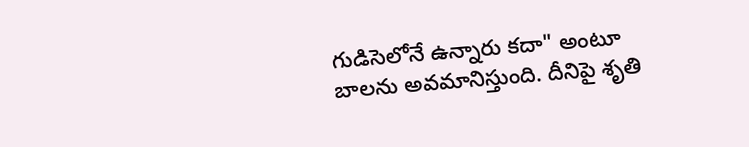గుడిసెలోనే ఉన్నారు కదా" అంటూ బాలను అవమానిస్తుంది. దీనిపై శృతి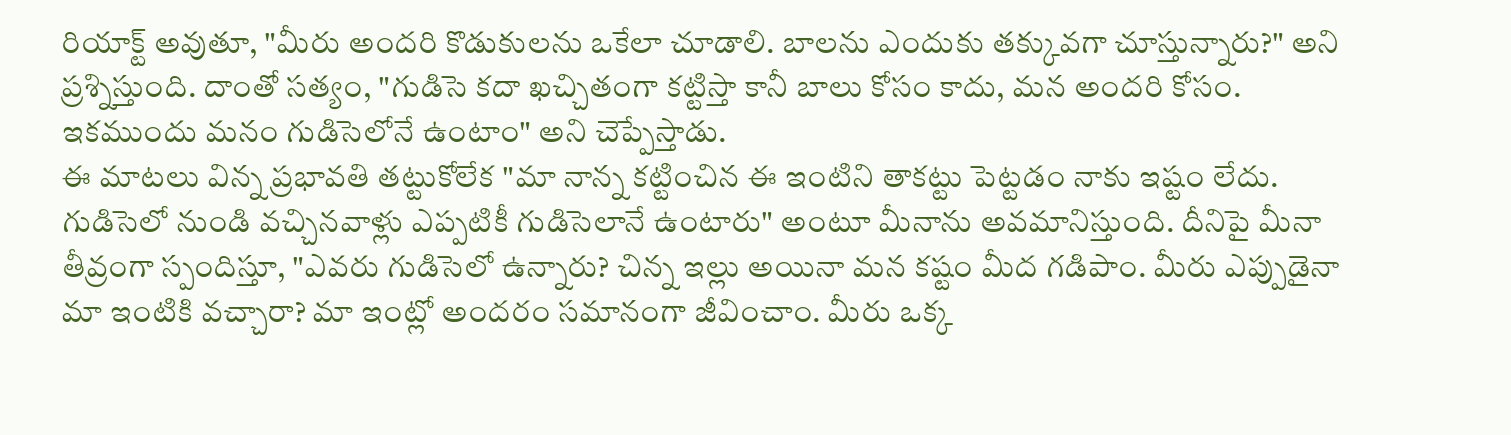రియాక్ట్ అవుతూ, "మీరు అందరి కొడుకులను ఒకేలా చూడాలి. బాలను ఎందుకు తక్కువగా చూస్తున్నారు?" అని ప్రశ్నిస్తుంది. దాంతో సత్యం, "గుడిసె కదా ఖచ్చితంగా కట్టిస్తా కానీ బాలు కోసం కాదు, మన అందరి కోసం. ఇకముందు మనం గుడిసెలోనే ఉంటాం" అని చెప్పేస్తాడు.
ఈ మాటలు విన్న ప్రభావతి తట్టుకోలేక "మా నాన్న కట్టించిన ఈ ఇంటిని తాకట్టు పెట్టడం నాకు ఇష్టం లేదు. గుడిసెలో నుండి వచ్చినవాళ్లు ఎప్పటికీ గుడిసెలానే ఉంటారు" అంటూ మీనాను అవమానిస్తుంది. దీనిపై మీనా తీవ్రంగా స్పందిస్తూ, "ఎవరు గుడిసెలో ఉన్నారు? చిన్న ఇల్లు అయినా మన కష్టం మీద గడిపాం. మీరు ఎప్పుడైనా మా ఇంటికి వచ్చారా? మా ఇంట్లో అందరం సమానంగా జీవించాం. మీరు ఒక్క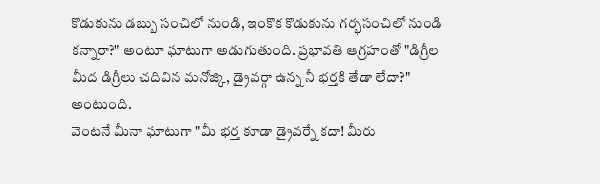కొడుకును డబ్బు సంచిలో నుండి, ఇంకొక కొడుకును గర్భసంచిలో నుండి కన్నారా?" అంటూ ఘాటుగా అడుగుతుంది. ప్రభావతి ఆగ్రహంతో "డిగ్రీల మీద డిగ్రీలు చదివిన మనోజ్కి, డ్రైవర్గా ఉన్న నీ భర్తకి తేడా లేదా?" అంటుంది.
వెంటనే మీనా ఘాటుగా "మీ భర్త కూడా డ్రైవర్నే కదా! మీరు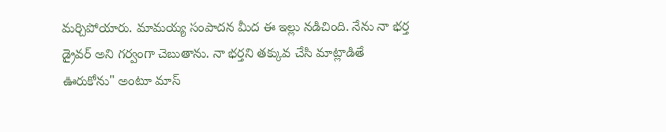మర్చిపోయారు. మామయ్య సంపాదన మీద ఈ ఇల్లు నడిచింది. నేను నా భర్త డ్రైవర్ అని గర్వంగా చెబుతాను. నా భర్తని తక్కువ చేసి మాట్లాడితే ఊరుకోను" అంటూ మాస్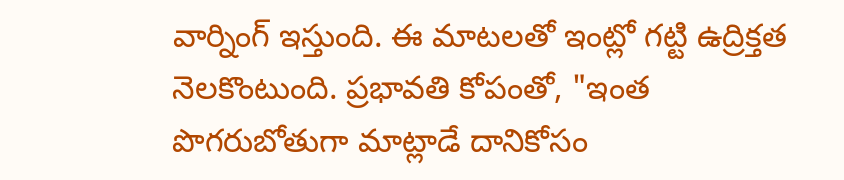వార్నింగ్ ఇస్తుంది. ఈ మాటలతో ఇంట్లో గట్టి ఉద్రిక్తత నెలకొంటుంది. ప్రభావతి కోపంతో, "ఇంత పొగరుబోతుగా మాట్లాడే దానికోసం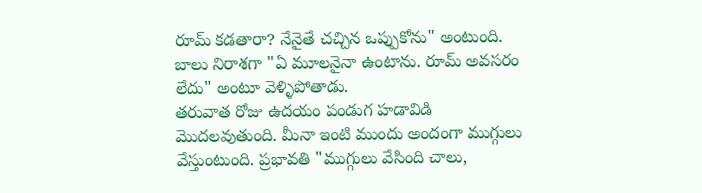రూమ్ కడతారా? నేనైతే చచ్చిన ఒప్పుకోను" అంటుంది. బాలు నిరాశగా "ఏ మూలనైనా ఉంటాను. రూమ్ అవసరం లేదు" అంటూ వెళ్ళిపోతాడు.
తరువాత రోజు ఉదయం పండుగ హడావిడి మొదలవుతుంది. మీనా ఇంటి ముందు అందంగా ముగ్గులు వేస్తుంటుంది. ప్రభావతి "ముగ్గులు వేసింది చాలు,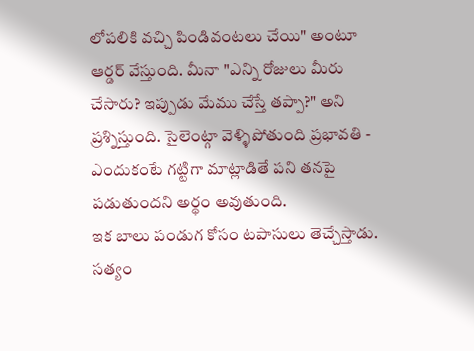లోపలికి వచ్చి పిండివంటలు చేయి" అంటూ ఆర్డర్ వేస్తుంది. మీనా "ఎన్ని రోజులు మీరు చేసారు? ఇప్పుడు మేము చేస్తే తప్పా?" అని ప్రశ్నిస్తుంది. సైలెంట్గా వెళ్ళిపోతుంది ప్రభావతి - ఎందుకంటే గట్టిగా మాట్లాడితే పని తనపై పడుతుందని అర్థం అవుతుంది.
ఇక బాలు పండుగ కోసం టపాసులు తెచ్చేస్తాడు. సత్యం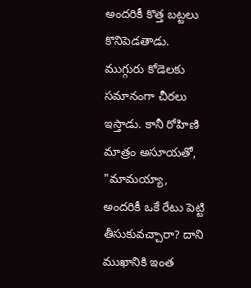అందరికీ కొత్త బట్టలు కొనిపెడతాడు. ముగ్గురు కోడెలకు సమానంగా చీరలు ఇస్తాడు. కానీ రోహిణి మాత్రం అసూయతో, "మామయ్యా, అందరికీ ఒకే రేటు పెట్టి తీసుకువచ్చారా? దాని ముఖానికి ఇంత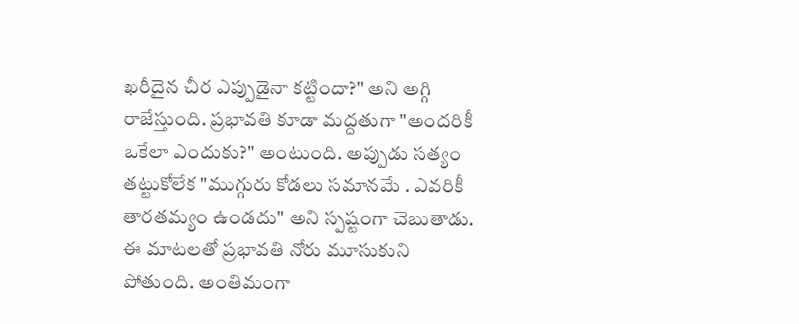ఖరీదైన చీర ఎప్పుడైనా కట్టిందా?" అని అగ్గి రాజేస్తుంది. ప్రభావతి కూడా మద్దతుగా "అందరికీ ఒకేలా ఎందుకు?" అంటుంది. అప్పుడు సత్యం తట్టుకోలేక "ముగ్గురు కోడలు సమానమే . ఎవరికీ తారతమ్యం ఉండదు" అని స్పష్టంగా చెబుతాడు. ఈ మాటలతో ప్రభావతి నోరు మూసుకుని పోతుంది. అంతిమంగా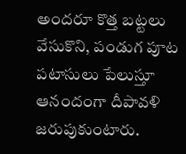అందరూ కొత్త బట్టలు వేసుకొని, పండుగ పూట పటాసులు పేలుస్తూ ఆనందంగా దీపావళి జరుపుకుంటారు.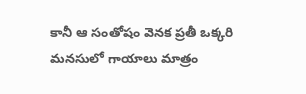కానీ ఆ సంతోషం వెనక ప్రతీ ఒక్కరి మనసులో గాయాలు మాత్రం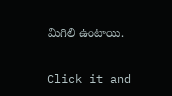మిగిలి ఉంటాయి.


Click it and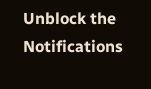Unblock the Notifications